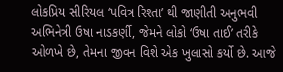લોકપ્રિય સીરિયલ ‘પવિત્ર રિશ્તા’ થી જાણીતી અનુભવી અભિનેત્રી ઉષા નાડકર્ણી, જેમને લોકો ‘ઉષા તાઈ’ તરીકે ઓળખે છે, તેમના જીવન વિશે એક ખુલાસો કર્યો છે. આજે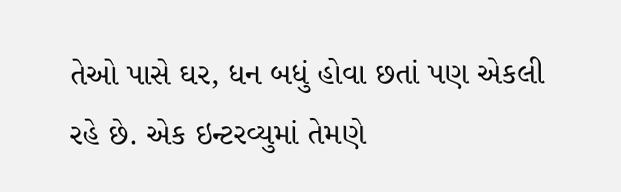તેઓ પાસે ઘર, ધન બધું હોવા છતાં પણ એકલી રહે છે. એક ઇન્ટરવ્યુમાં તેમણે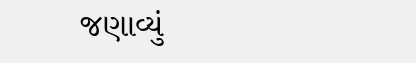જણાવ્યું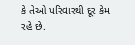કે તેઓ પરિવારથી દૂર કેમ રહે છે.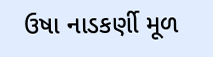ઉષા નાડકર્ણી મૂળ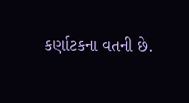કર્ણાટકના વતની છે.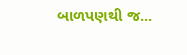બાળપણથી જ...